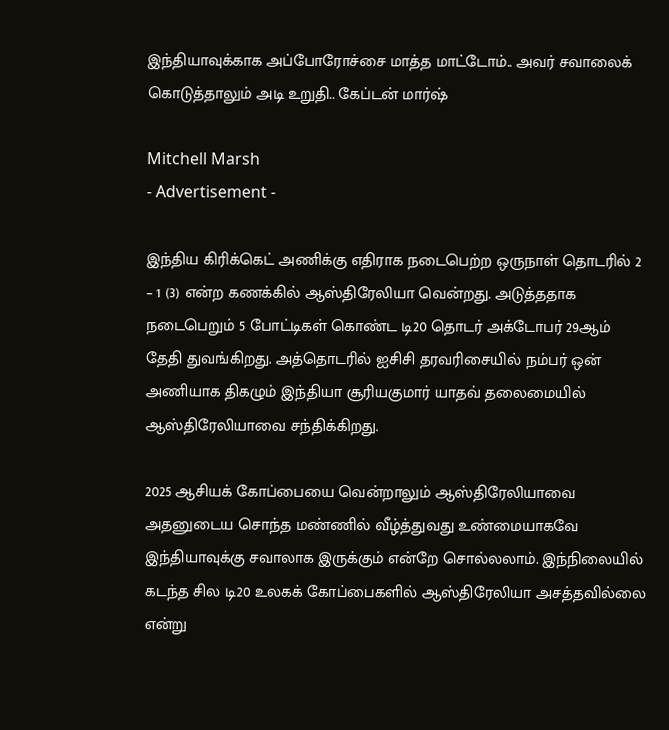இந்தியாவுக்காக அப்போரோச்சை மாத்த மாட்டோம்.. அவர் சவாலைக் கொடுத்தாலும் அடி உறுதி.. கேப்டன் மார்ஷ்

Mitchell Marsh
- Advertisement -

இந்திய கிரிக்கெட் அணிக்கு எதிராக நடைபெற்ற ஒருநாள் தொடரில் 2 – 1 (3) என்ற கணக்கில் ஆஸ்திரேலியா வென்றது. அடுத்ததாக நடைபெறும் 5 போட்டிகள் கொண்ட டி20 தொடர் அக்டோபர் 29ஆம் தேதி துவங்கிறது. அத்தொடரில் ஐசிசி தரவரிசையில் நம்பர் ஒன் அணியாக திகழும் இந்தியா சூரியகுமார் யாதவ் தலைமையில் ஆஸ்திரேலியாவை சந்திக்கிறது.

2025 ஆசியக் கோப்பையை வென்றாலும் ஆஸ்திரேலியாவை அதனுடைய சொந்த மண்ணில் வீழ்த்துவது உண்மையாகவே இந்தியாவுக்கு சவாலாக இருக்கும் என்றே சொல்லலாம். இந்நிலையில் கடந்த சில டி20 உலகக் கோப்பைகளில் ஆஸ்திரேலியா அசத்தவில்லை என்று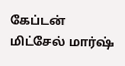கேப்டன் மிட்சேல் மார்ஷ்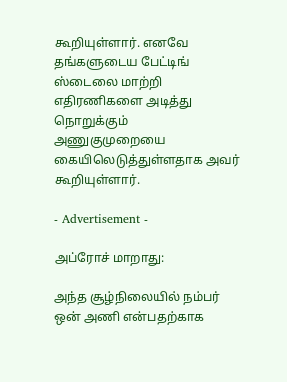கூறியுள்ளார். எனவே தங்களுடைய பேட்டிங் ஸ்டைலை மாற்றி எதிரணிகளை அடித்து நொறுக்கும் அணுகுமுறையை கையிலெடுத்துள்ளதாக அவர் கூறியுள்ளார்.

- Advertisement -

அப்ரோச் மாறாது:

அந்த சூழ்நிலையில் நம்பர் ஒன் அணி என்பதற்காக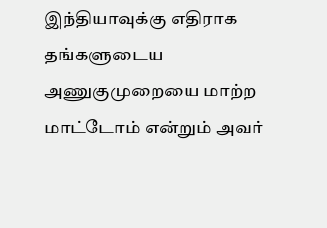இந்தியாவுக்கு எதிராக தங்களுடைய அணுகுமுறையை மாற்ற மாட்டோம் என்றும் அவர்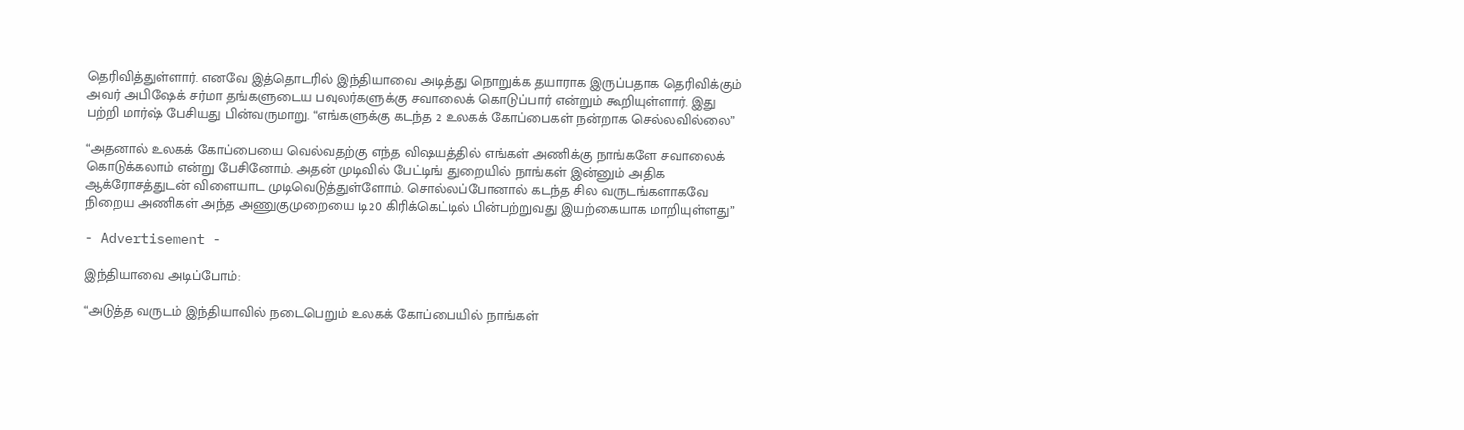தெரிவித்துள்ளார். எனவே இத்தொடரில் இந்தியாவை அடித்து நொறுக்க தயாராக இருப்பதாக தெரிவிக்கும் அவர் அபிஷேக் சர்மா தங்களுடைய பவுலர்களுக்கு சவாலைக் கொடுப்பார் என்றும் கூறியுள்ளார். இது பற்றி மார்ஷ் பேசியது பின்வருமாறு. “எங்களுக்கு கடந்த 2 உலகக் கோப்பைகள் நன்றாக செல்லவில்லை”

“அதனால் உலகக் கோப்பையை வெல்வதற்கு எந்த விஷயத்தில் எங்கள் அணிக்கு நாங்களே சவாலைக் கொடுக்கலாம் என்று பேசினோம். அதன் முடிவில் பேட்டிங் துறையில் நாங்கள் இன்னும் அதிக ஆக்ரோசத்துடன் விளையாட முடிவெடுத்துள்ளோம். சொல்லப்போனால் கடந்த சில வருடங்களாகவே நிறைய அணிகள் அந்த அணுகுமுறையை டி20 கிரிக்கெட்டில் பின்பற்றுவது இயற்கையாக மாறியுள்ளது”

- Advertisement -

இந்தியாவை அடிப்போம்:

“அடுத்த வருடம் இந்தியாவில் நடைபெறும் உலகக் கோப்பையில் நாங்கள்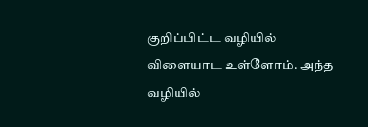குறிப்பிட்ட வழியில் விளையாட உள்ளோம். அந்த வழியில்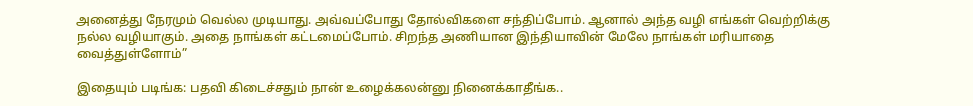அனைத்து நேரமும் வெல்ல முடியாது. அவ்வப்போது தோல்விகளை சந்திப்போம். ஆனால் அந்த வழி எங்கள் வெற்றிக்கு நல்ல வழியாகும். அதை நாங்கள் கட்டமைப்போம். சிறந்த அணியான இந்தியாவின் மேலே நாங்கள் மரியாதை வைத்துள்ளோம்”

இதையும் படிங்க: பதவி கிடைச்சதும் நான் உழைக்கலன்னு நினைக்காதீங்க..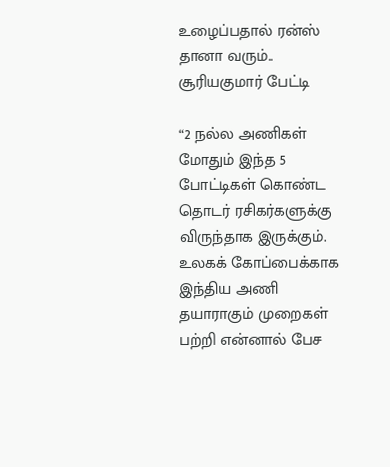உழைப்பதால் ரன்ஸ் தானா வரும்.. சூரியகுமார் பேட்டி

“2 நல்ல அணிகள் மோதும் இந்த 5 போட்டிகள் கொண்ட தொடர் ரசிகர்களுக்கு விருந்தாக இருக்கும். உலகக் கோப்பைக்காக இந்திய அணி தயாராகும் முறைகள் பற்றி என்னால் பேச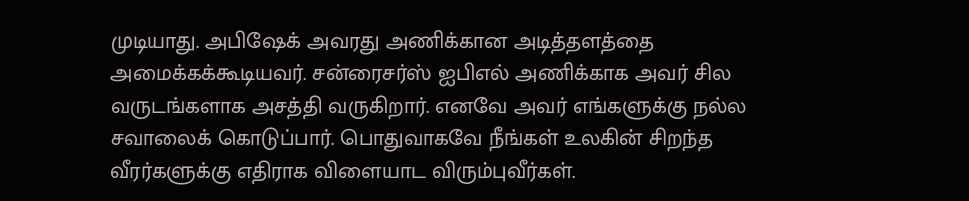முடியாது. அபிஷேக் அவரது அணிக்கான அடித்தளத்தை அமைக்கக்கூடியவர். சன்ரைசர்ஸ் ஐபிஎல் அணிக்காக அவர் சில வருடங்களாக அசத்தி வருகிறார். எனவே அவர் எங்களுக்கு நல்ல சவாலைக் கொடுப்பார். பொதுவாகவே நீங்கள் உலகின் சிறந்த வீரர்களுக்கு எதிராக விளையாட விரும்புவீர்கள்.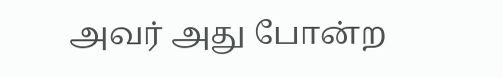அவர் அது போன்ற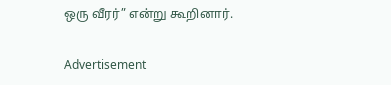ஒரு வீரர்” என்று கூறினார்.

Advertisement